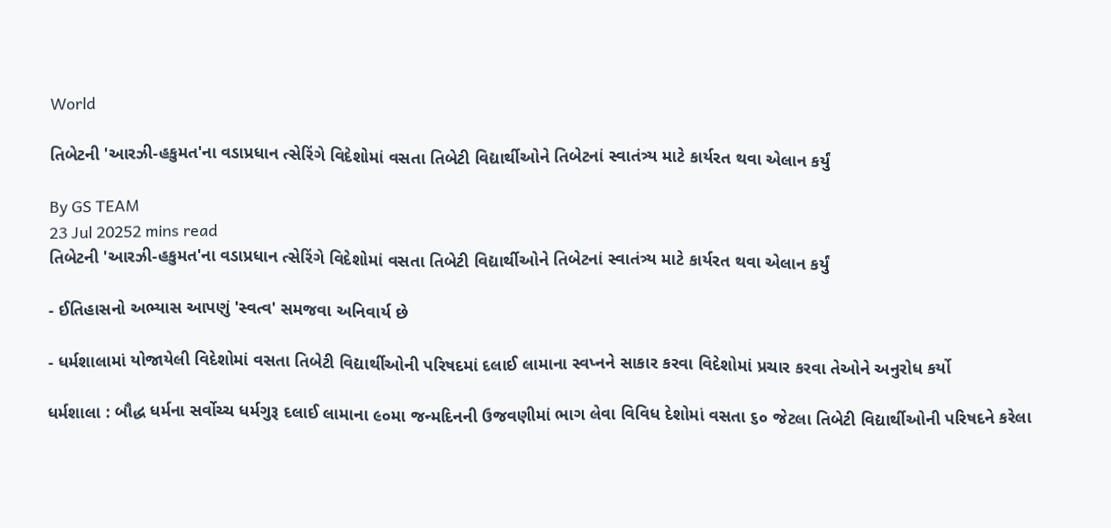World

તિબેટની 'આરઝી-હકુમત'ના વડાપ્રધાન ત્સેરિંગે વિદેશોમાં વસતા તિબેટી વિદ્યાર્થીઓને તિબેટનાં સ્વાતંત્ર્ય માટે કાર્યરત થવા એલાન કર્યું

By GS TEAM
23 Jul 20252 mins read
તિબેટની 'આરઝી-હકુમત'ના વડાપ્રધાન ત્સેરિંગે વિદેશોમાં વસતા તિબેટી વિદ્યાર્થીઓને તિબેટનાં સ્વાતંત્ર્ય માટે કાર્યરત થવા એલાન કર્યું

- ઈતિહાસનો અભ્યાસ આપણું 'સ્વત્વ' સમજવા અનિવાર્ય છે

- ધર્મશાલામાં યોજાયેલી વિદેશોમાં વસતા તિબેટી વિદ્યાર્થીઓની પરિષદમાં દલાઈ લામાના સ્વપ્નને સાકાર કરવા વિદેશોમાં પ્રચાર કરવા તેઓને અનુરોધ કર્યો

ધર્મશાલા : બૌદ્ધ ધર્મના સર્વોચ્ચ ધર્મગુરૂ દલાઈ લામાના ૯૦મા જન્મદિનની ઉજવણીમાં ભાગ લેવા વિવિધ દેશોમાં વસતા ૬૦ જેટલા તિબેટી વિદ્યાર્થીઓની પરિષદને કરેલા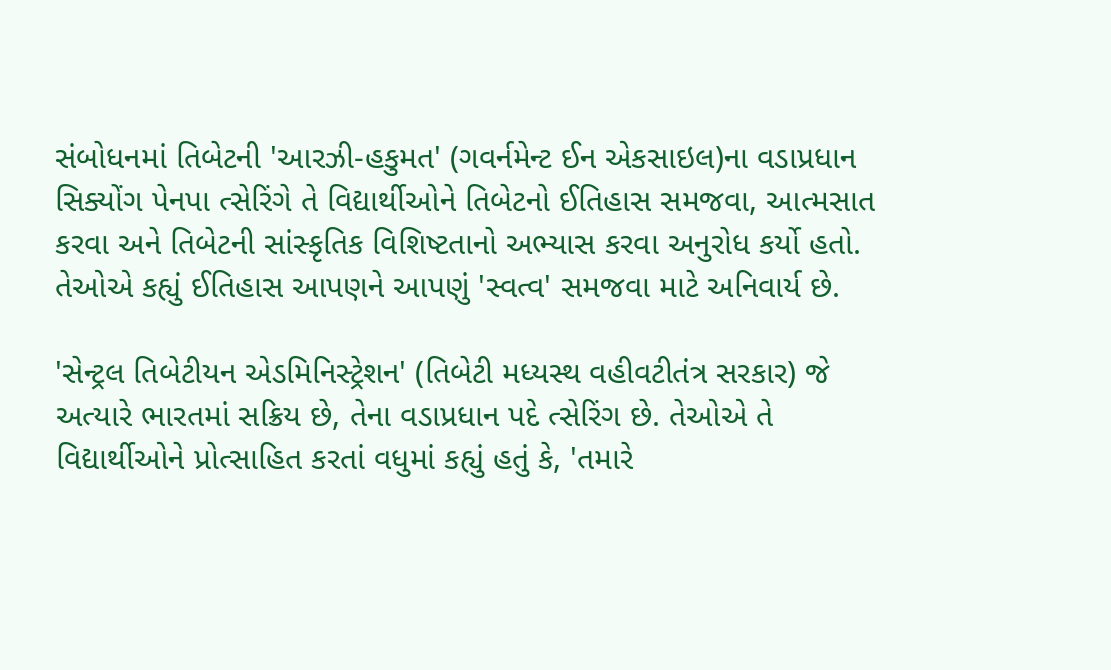સંબોધનમાં તિબેટની 'આરઝી-હકુમત' (ગવર્નમેન્ટ ઈન એકસાઇલ)ના વડાપ્રધાન સિક્યોંગ પેનપા ત્સેરિંગે તે વિદ્યાર્થીઓને તિબેટનો ઈતિહાસ સમજવા, આત્મસાત કરવા અને તિબેટની સાંસ્કૃતિક વિશિષ્ટતાનો અભ્યાસ કરવા અનુરોધ કર્યો હતો. તેઓએ કહ્યું ઈતિહાસ આપણને આપણું 'સ્વત્વ' સમજવા માટે અનિવાર્ય છે.

'સેન્ટ્રલ તિબેટીયન એડમિનિસ્ટ્રેશન' (તિબેટી મધ્યસ્થ વહીવટીતંત્ર સરકાર) જે અત્યારે ભારતમાં સક્રિય છે, તેના વડાપ્રધાન પદે ત્સેરિંગ છે. તેઓએ તે વિદ્યાર્થીઓને પ્રોત્સાહિત કરતાં વધુમાં કહ્યું હતું કે, 'તમારે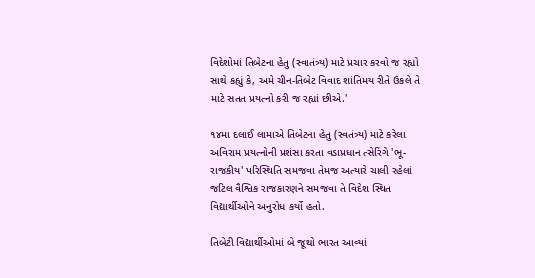વિદેશોમાં તિબેટના હેતુ (સ્વાતંત્ર્ય) માટે પ્રચાર કરવો જ રહ્યો સાથે કહ્યું કે, અમે ચીન-તિબેટ વિવાદ શાંતિમય રીતે ઉકલે તે માટે સતત પ્રયત્નો કરી જ રહ્યાં છીએ.'

૧૪મા દલાઈ લામાએ તિબેટના હેતુ (સ્વતંત્ર્ય) માટે કરેલા અવિરામ પ્રયત્નોની પ્રશંસા કરતા વડાપ્રધાન ત્સેરિંગે 'ભૂ-રાજકીય' પરિસ્થિતિ સમજવા તેમજ અત્યારે ચાલી રહેલાં જટિલ વૈશ્વિક રાજકારણને સમજવા તે વિદેશ સ્થિત વિદ્યાર્થીઓને અનુરોધ કર્યો હતો.

તિબેટી વિદ્યાર્થીઓમાં બે જૂથો ભારત આવ્યાં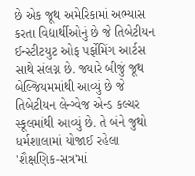છે એક જૂથ અમેરિકામાં અભ્યાસ કરતા વિદ્યાર્થીઓનું છે જે તિબેટીયન ઈન્સ્ટીટયુટ ઓફ પર્ફોમિંગ આર્ટસ સાથે સંલગ્ન છે. જ્યારે બીજું જૂથ બેલ્જિયમમાંથી આવ્યું છે જે તિબેટીયન લેન્ગ્વેજ એન્ડ કલ્ચર સ્કૂલમાંથી આવ્યું છે. તે બંને જુથો ધર્મશાલામાં યોજાઈ રહેલા 'શૈક્ષણિક-સત્ર'માં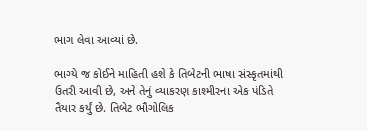ભાગ લેવા આવ્યાં છે.

ભાગ્યે જ કોઈને માહિતી હશે કે તિબેટની ભાષા સંસ્કૃતમાંથી ઉતરી આવી છે, અને તેનું વ્યાકરણ કાશ્મીરના એક પંડિતે તૈયાર કર્યું છે. તિબેટ ભૌગોલિક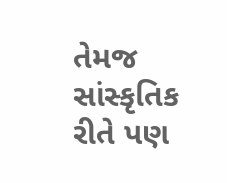તેમજ સાંસ્કૃતિક રીતે પણ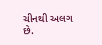ચીનથી અલગ છે.